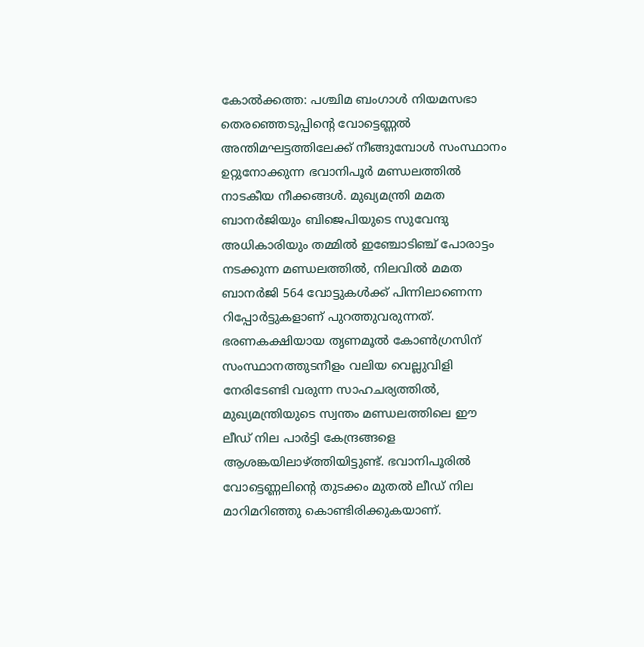കോൽക്കത്ത: പശ്ചിമ ബംഗാൾ നിയമസഭാ തെരഞ്ഞെടുപ്പിന്റെ വോട്ടെണ്ണൽ അന്തിമഘട്ടത്തിലേക്ക് നീങ്ങുമ്പോൾ സംസ്ഥാനം ഉറ്റുനോക്കുന്ന ഭവാനിപൂർ മണ്ഡലത്തിൽ നാടകീയ നീക്കങ്ങൾ. മുഖ്യമന്ത്രി മമത ബാനർജിയും ബിജെപിയുടെ സുവേന്ദു അധികാരിയും തമ്മിൽ ഇഞ്ചോടിഞ്ച് പോരാട്ടം നടക്കുന്ന മണ്ഡലത്തിൽ, നിലവിൽ മമത ബാനർജി 564 വോട്ടുകൾക്ക് പിന്നിലാണെന്ന റിപ്പോർട്ടുകളാണ് പുറത്തുവരുന്നത്.
ഭരണകക്ഷിയായ തൃണമൂൽ കോൺഗ്രസിന് സംസ്ഥാനത്തുടനീളം വലിയ വെല്ലുവിളി നേരിടേണ്ടി വരുന്ന സാഹചര്യത്തിൽ, മുഖ്യമന്ത്രിയുടെ സ്വന്തം മണ്ഡലത്തിലെ ഈ ലീഡ് നില പാർട്ടി കേന്ദ്രങ്ങളെ ആശങ്കയിലാഴ്ത്തിയിട്ടുണ്ട്. ഭവാനിപൂരിൽ വോട്ടെണ്ണലിന്റെ തുടക്കം മുതൽ ലീഡ് നില മാറിമറിഞ്ഞു കൊണ്ടിരിക്കുകയാണ്.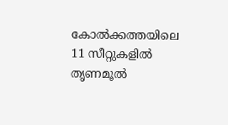കോൽക്കത്തയിലെ 11 സീറ്റുകളിൽ തൃണമൂൽ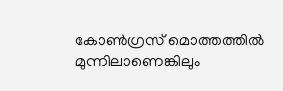കോൺഗ്രസ് മൊത്തത്തിൽ മുന്നിലാണെങ്കിലും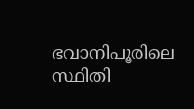ഭവാനിപൂരിലെ സ്ഥിതി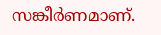സങ്കീർണമാണ്.